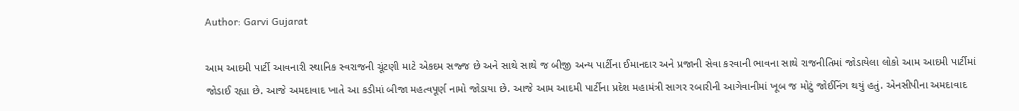Author: Garvi Gujarat

આમ આદમી પાર્ટી આવનારી સ્થાનિક સ્વરાજની ચૂંટણી માટે એકદમ સજ્જ છે અને સાથે સાથે જ બીજી અન્ય પાર્ટીના ઈમાનદાર અને પ્રજાની સેવા કરવાની ભાવના સાથે રાજનીતિમાં જોડાયેલા લોકો આમ આદમી પાર્ટીમાં જોડાઈ રહ્યા છે. આજે અમદાવાદ ખાતે આ કડીમાં બીજા મહત્વપૂર્ણ નામો જોડાયા છે. આજે આમ આદમી પાર્ટીના પ્રદેશ મહામંત્રી સાગર રબારીની આગેવાનીમાં ખૂબ જ મોટું જોઈનિંગ થયું હતું. એનસીપીના અમદાવાદ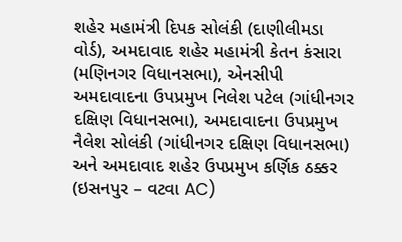શહેર મહામંત્રી દિપક સોલંકી (દાણીલીમડા વોર્ડ), અમદાવાદ શહેર મહામંત્રી કેતન કંસારા (મણિનગર વિધાનસભા), એનસીપી અમદાવાદના ઉપપ્રમુખ નિલેશ પટેલ (ગાંધીનગર દક્ષિણ વિધાનસભા), અમદાવાદના ઉપપ્રમુખ નૈલેશ સોલંકી (ગાંધીનગર દક્ષિણ વિધાનસભા) અને અમદાવાદ શહેર ઉપપ્રમુખ કર્ણિક ઠક્કર (ઇસનપુર – વટવા AC)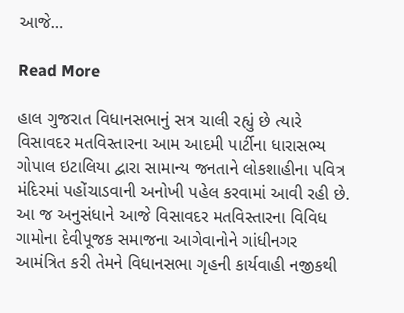આજે…

Read More

હાલ ગુજરાત વિધાનસભાનું સત્ર ચાલી રહ્યું છે ત્યારે વિસાવદર મતવિસ્તારના આમ આદમી પાર્ટીના ધારાસભ્ય ગોપાલ ઇટાલિયા દ્વારા સામાન્ય જનતાને લોકશાહીના પવિત્ર મંદિરમાં પહોંચાડવાની અનોખી પહેલ કરવામાં આવી રહી છે. આ જ અનુસંધાને આજે વિસાવદર મતવિસ્તારના વિવિધ ગામોના દેવીપૂજક સમાજના આગેવાનોને ગાંધીનગર આમંત્રિત કરી તેમને વિધાનસભા ગૃહની કાર્યવાહી નજીકથી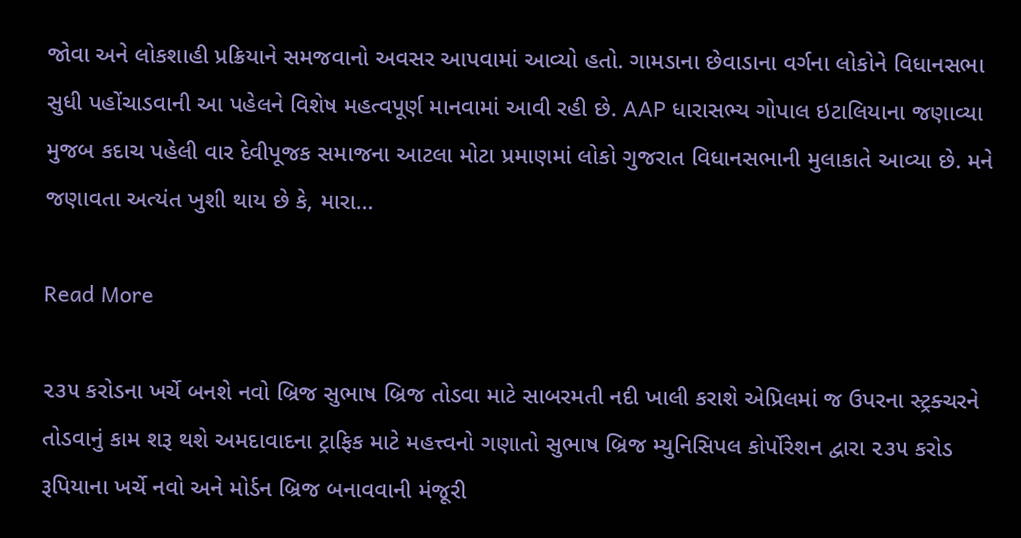જોવા અને લોકશાહી પ્રક્રિયાને સમજવાનો અવસર આપવામાં આવ્યો હતો. ગામડાના છેવાડાના વર્ગના લોકોને વિધાનસભા સુધી પહોંચાડવાની આ પહેલને વિશેષ મહત્વપૂર્ણ માનવામાં આવી રહી છે. AAP ધારાસભ્ય ગોપાલ ઇટાલિયાના જણાવ્યા મુજબ કદાચ પહેલી વાર દેવીપૂજક સમાજના આટલા મોટા પ્રમાણમાં લોકો ગુજરાત વિધાનસભાની મુલાકાતે આવ્યા છે. મને જણાવતા અત્યંત ખુશી થાય છે કે, મારા…

Read More

૨૩૫ કરોડના ખર્ચે બનશે નવો બ્રિજ સુભાષ બ્રિજ તોડવા માટે સાબરમતી નદી ખાલી કરાશે એપ્રિલમાં જ ઉપરના સ્ટ્રક્ચરને તોડવાનું કામ શરૂ થશે અમદાવાદના ટ્રાફિક માટે મહત્ત્વનો ગણાતો સુભાષ બ્રિજ મ્યુનિસિપલ કોર્પોરેશન દ્વારા ૨૩૫ કરોડ રૂપિયાના ખર્ચે નવો અને મોર્ડન બ્રિજ બનાવવાની મંજૂરી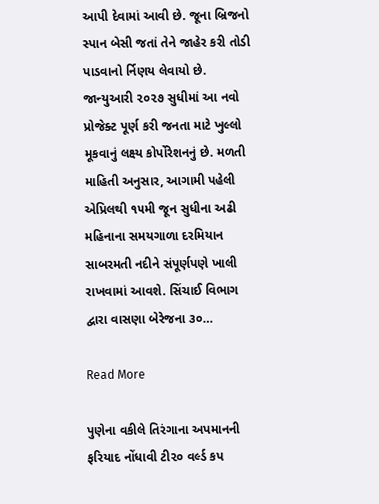આપી દેવામાં આવી છે. જૂના બ્રિજનો સ્પાન બેસી જતાં તેને જાહેર કરી તોડી પાડવાનો ર્નિણય લેવાયો છે. જાન્યુઆરી ૨૦૨૭ સુધીમાં આ નવો પ્રોજેક્ટ પૂર્ણ કરી જનતા માટે ખુલ્લો મૂકવાનું લક્ષ્ય કોર્પોરેશનનું છે. મળતી માહિતી અનુસાર, આગામી પહેલી એપ્રિલથી ૧૫મી જૂન સુધીના અઢી મહિનાના સમયગાળા દરમિયાન સાબરમતી નદીને સંપૂર્ણપણે ખાલી રાખવામાં આવશે. સિંચાઈ વિભાગ દ્વારા વાસણા બેરેજના ૩૦…

Read More

પુણેના વકીલે તિરંગાના અપમાનની ફરિયાદ નોંધાવી ટી૨૦ વર્લ્ડ કપ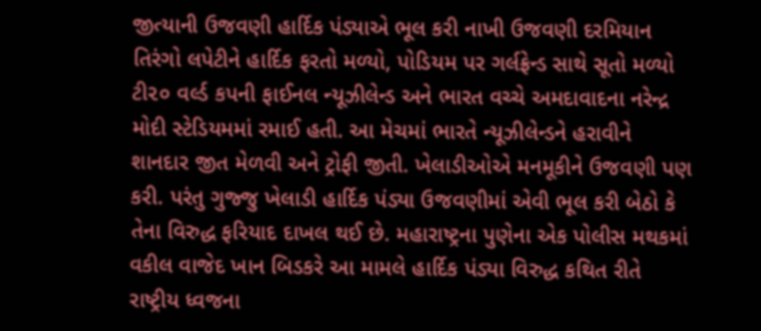જીત્યાની ઉજવણી હાર્દિક પંડ્યાએ ભૂલ કરી નાખી ઉજવણી દરમિયાન તિરંગો લપેટીને હાર્દિક ફરતો મળ્યો, પોડિયમ પર ગર્લફ્રેન્ડ સાથે સૂતો મળ્યો ટી૨૦ વર્લ્ડ કપની ફાઈનલ ન્યૂઝીલેન્ડ અને ભારત વચ્ચે અમદાવાદના નરેન્દ્ર મોદી સ્ટેડિયમમાં રમાઈ હતી. આ મેચમાં ભારતે ન્યૂઝીલેન્ડને હરાવીને શાનદાર જીત મેળવી અને ટ્રોફી જીતી. ખેલાડીઓએ મનમૂકીને ઉજવણી પણ કરી. પરંતુ ગુજ્જુ ખેલાડી હાર્દિક પંડ્યા ઉજવણીમાં એવી ભૂલ કરી બેઠો કે તેના વિરુદ્ધ ફરિયાદ દાખલ થઈ છે. મહારાષ્ટ્રના પુણેના એક પોલીસ મથકમાં વકીલ વાજેદ ખાન બિડકરે આ મામલે હાર્દિક પંડ્યા વિરુદ્ધ કથિત રીતે રાષ્ટ્રીય ધ્વજના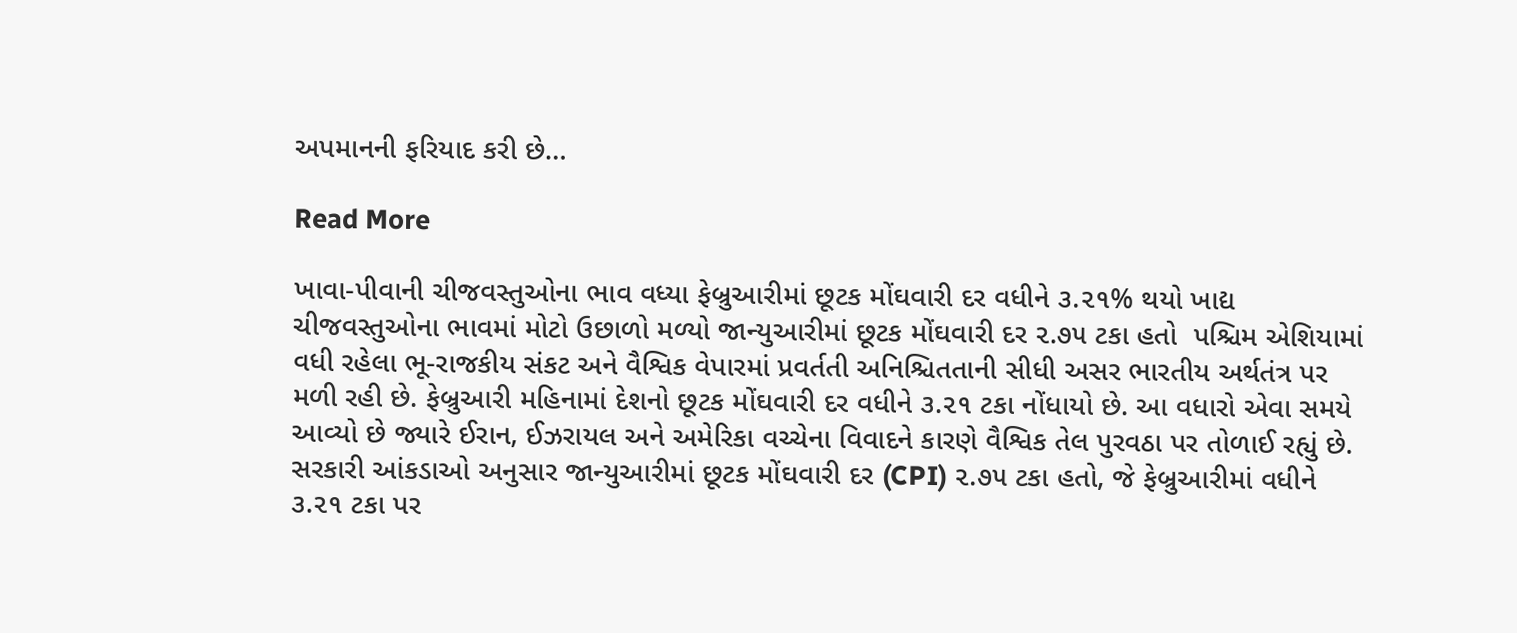અપમાનની ફરિયાદ કરી છે…

Read More

ખાવા-પીવાની ચીજવસ્તુઓના ભાવ વધ્યા ફેબ્રુઆરીમાં છૂટક મોંઘવારી દર વધીને ૩.૨૧% થયો ખાદ્ય ચીજવસ્તુઓના ભાવમાં મોટો ઉછાળો મળ્યો જાન્યુઆરીમાં છૂટક મોંઘવારી દર ૨.૭૫ ટકા હતો  પશ્ચિમ એશિયામાં વધી રહેલા ભૂ-રાજકીય સંકટ અને વૈશ્વિક વેપારમાં પ્રવર્તતી અનિશ્ચિતતાની સીધી અસર ભારતીય અર્થતંત્ર પર મળી રહી છે. ફેબ્રુઆરી મહિનામાં દેશનો છૂટક મોંઘવારી દર વધીને ૩.૨૧ ટકા નોંધાયો છે. આ વધારો એવા સમયે આવ્યો છે જ્યારે ઈરાન, ઈઝરાયલ અને અમેરિકા વચ્ચેના વિવાદને કારણે વૈશ્વિક તેલ પુરવઠા પર તોળાઈ રહ્યું છે. સરકારી આંકડાઓ અનુસાર જાન્યુઆરીમાં છૂટક મોંઘવારી દર (CPI) ૨.૭૫ ટકા હતો, જે ફેબ્રુઆરીમાં વધીને ૩.૨૧ ટકા પર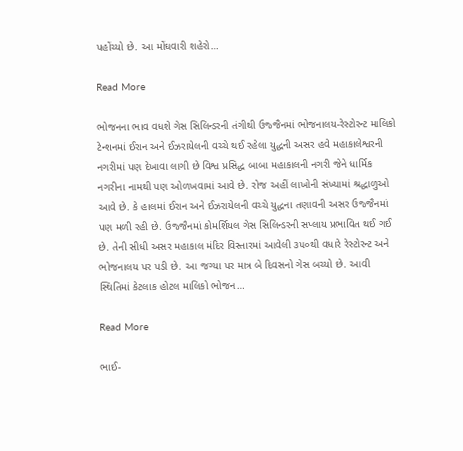પહોંચ્યો છે. આ મોંઘવારી શહેરો…

Read More

ભોજનના ભાવ વધશે ગેસ સિલિન્ડરની તંગીથી ઉજ્જૈનમાં ભોજનાલય-રેસ્ટોરન્ટ માલિકો ટેન્શનમાં ઈરાન અને ઈઝરાયેલની વચ્ચે થઈ રહેલા યુદ્ધની અસર હવે મહાકાલેશ્વરની નગરીમાં પણ દેખાવા લાગી છે વિશ્વ પ્રસિદ્ધ બાબા મહાકાલની નગરી જેને ધાર્મિક નગરીના નામથી પણ ઓળખવામાં આવે છે. રોજ અહીં લાખોની સંખ્યામાં શ્રદ્ધાળુઓ આવે છે. કે હાલમાં ઈરાન અને ઈઝરાયેલની વચ્ચે યુદ્ધના તણાવની અસર ઉજ્જૈનમાં પણ મળી રહી છે. ઉજ્જૈનમાં કોમર્શિયલ ગેસ સિલિન્ડરની સપ્લાય પ્રભાવિત થઈ ગઈ છે. તેની સીધી અસર મહાકાલ મંદિર વિસ્તારમાં આવેલી ૩૫૦થી વધારે રેસ્ટોરન્ટ અને ભોજનાલય પર પડી છે. આ જગ્યા પર માત્ર બે દિવસનો ગેસ બચ્યો છે. આવી સ્થિતિમાં કેટલાક હોટલ માલિકો ભોજન…

Read More

ભાઈ-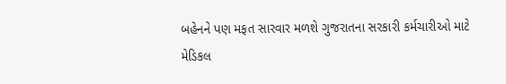બહેનને પણ મફત સારવાર મળશે ગુજરાતના સરકારી કર્મચારીઓ માટે મેડિકલ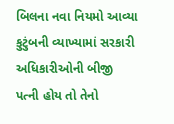બિલના નવા નિયમો આવ્યા કુટુંબની વ્યાખ્યામાં સરકારી અધિકારીઓની બીજી પત્ની હોય તો તેનો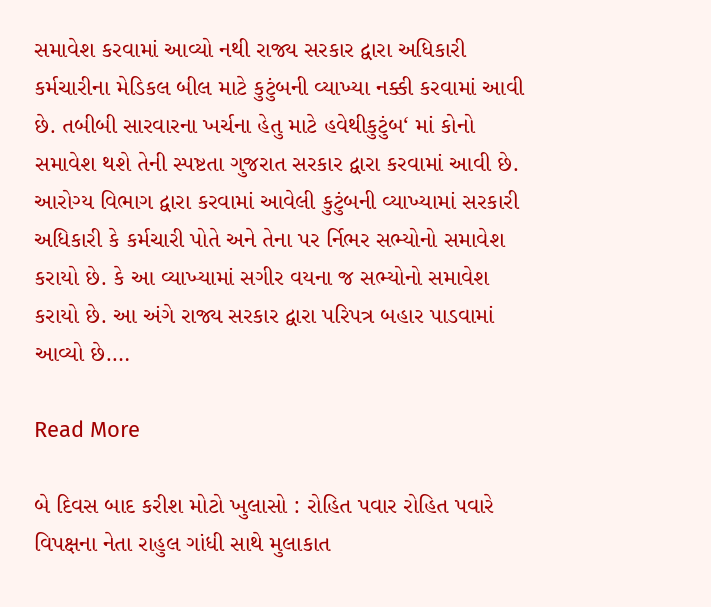સમાવેશ કરવામાં આવ્યો નથી રાજ્ય સરકાર દ્વારા અધિકારી કર્મચારીના મેડિકલ બીલ માટે કુટુંબની વ્યાખ્યા નક્કી કરવામાં આવી છે. તબીબી સારવારના ખર્ચના હેતુ માટે હવેથીકુટુંબ‘ માં કોનો સમાવેશ થશે તેની સ્પષ્ટતા ગુજરાત સરકાર દ્વારા કરવામાં આવી છે. આરોગ્ય વિભાગ દ્વારા કરવામાં આવેલી કુટુંબની વ્યાખ્યામાં સરકારી અધિકારી કે કર્મચારી પોતે અને તેના પર ર્નિભર સભ્યોનો સમાવેશ કરાયો છે. કે આ વ્યાખ્યામાં સગીર વયના જ સભ્યોનો સમાવેશ કરાયો છે. આ અંગે રાજ્ય સરકાર દ્વારા પરિપત્ર બહાર પાડવામાં આવ્યો છે.…

Read More

બે દિવસ બાદ કરીશ મોટો ખુલાસો : રોહિત પવાર રોહિત પવારે વિપક્ષના નેતા રાહુલ ગાંધી સાથે મુલાકાત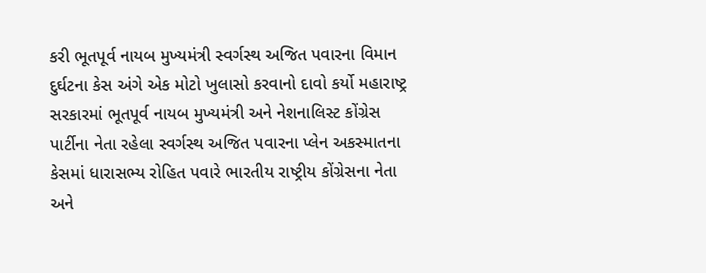કરી ભૂતપૂર્વ નાયબ મુખ્યમંત્રી સ્વર્ગસ્થ અજિત પવારના વિમાન દુર્ઘટના કેસ અંગે એક મોટો ખુલાસો કરવાનો દાવો કર્યો મહારાષ્ટ્ર સરકારમાં ભૂતપૂર્વ નાયબ મુખ્યમંત્રી અને નેશનાલિસ્ટ કોંગ્રેસ પાર્ટીના નેતા રહેલા સ્વર્ગસ્થ અજિત પવારના પ્લેન અકસ્માતના કેસમાં ધારાસભ્ય રોહિત પવારે ભારતીય રાષ્ટ્રીય કોંગ્રેસના નેતા અને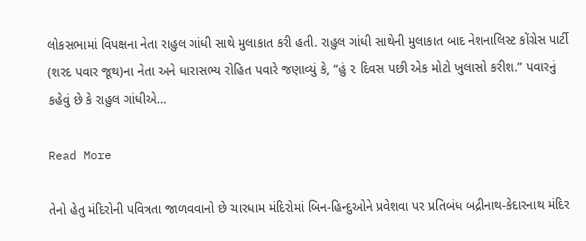લોકસભામાં વિપક્ષના નેતા રાહુલ ગાંધી સાથે મુલાકાત કરી હતી. રાહુલ ગાંધી સાથેની મુલાકાત બાદ નેશનાલિસ્ટ કોંગ્રેસ પાર્ટી (શરદ પવાર જૂથ)ના નેતા અને ધારાસભ્ય રોહિત પવારે જણાવ્યું કે, “હું ૨ દિવસ પછી એક મોટો ખુલાસો કરીશ.” પવારનું કહેવું છે કે રાહુલ ગાંધીએ…

Read More

તેનો હેતુ મંદિરોની પવિત્રતા જાળવવાનો છે ચારધામ મંદિરોમાં બિન-હિન્દુઓને પ્રવેશવા પર પ્રતિબંધ બદ્રીનાથ-કેદારનાથ મંદિર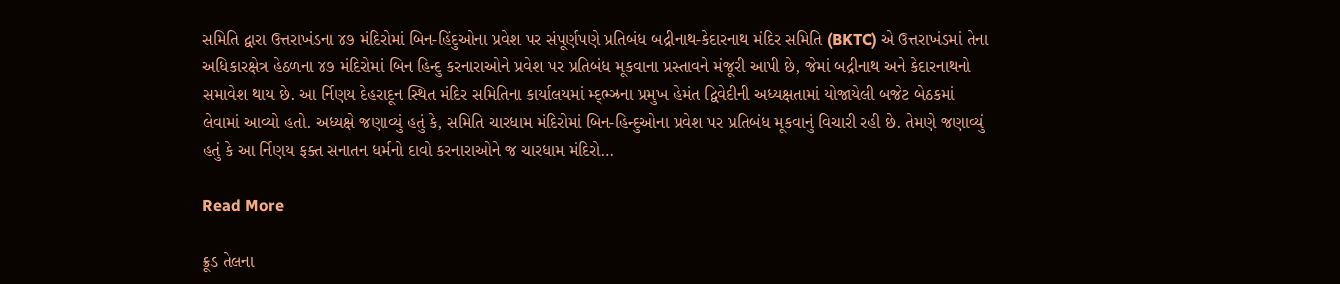સમિતિ દ્વારા ઉત્તરાખંડના ૪૭ મંદિરોમાં બિન-હિંદુઓના પ્રવેશ પર સંપૂર્ણપણે પ્રતિબંધ બદ્રીનાથ-કેદારનાથ મંદિર સમિતિ (BKTC) એ ઉત્તરાખંડમાં તેના અધિકારક્ષેત્ર હેઠળના ૪૭ મંદિરોમાં બિન હિન્દુ કરનારાઓને પ્રવેશ પર પ્રતિબંધ મૂકવાના પ્રસ્તાવને મંજૂરી આપી છે, જેમાં બદ્રીનાથ અને કેદારનાથનો સમાવેશ થાય છે. આ ર્નિણય દેહરાદૂન સ્થિત મંદિર સમિતિના કાર્યાલયમાં મ્દ્ભ્ઝ્રના પ્રમુખ હેમંત દ્વિવેદીની અધ્યક્ષતામાં યોજાયેલી બજેટ બેઠકમાં લેવામાં આવ્યો હતો. અધ્યક્ષે જણાવ્યું હતું કે, સમિતિ ચારધામ મંદિરોમાં બિન-હિન્દુઓના પ્રવેશ પર પ્રતિબંધ મૂકવાનું વિચારી રહી છે. તેમણે જણાવ્યું હતું કે આ ર્નિણય ફક્ત સનાતન ધર્મનો દાવો કરનારાઓને જ ચારધામ મંદિરો…

Read More

ક્રૂડ તેલના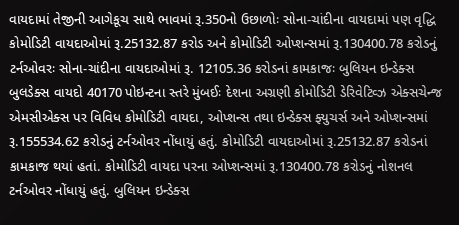વાયદામાં તેજીની આગેકૂચ સાથે ભાવમાં રૂ.350નો ઉછાળોઃ સોના-ચાંદીના વાયદામાં પણ વૃદ્ધિ કોમોડિટી વાયદાઓમાં રૂ.25132.87 કરોડ અને કોમોડિટી ઓપ્શન્સમાં રૂ.130400.78 કરોડનું ટર્નઓવરઃ સોના-ચાંદીના વાયદાઓમાં રૂ. 12105.36 કરોડનાં કામકાજઃ બુલિયન ઇન્ડેક્સ બુલડેક્સ વાયદો 40170 પોઇન્ટના સ્તરે મુંબઈઃ દેશના અગ્રણી કોમોડિટી ડેરિવેટિવ્ઝ એક્સચેન્જ એમસીએક્સ પર વિવિધ કોમોડિટી વાયદા, ઓપ્શન્સ તથા ઇન્ડેક્સ ફ્યુચર્સ અને ઓપ્શન્સમાં રૂ.155534.62 કરોડનું ટર્નઓવર નોંધાયું હતું. કોમોડિટી વાયદાઓમાં રૂ.25132.87 કરોડનાં કામકાજ થયાં હતાં. કોમોડિટી વાયદા પરના ઓપ્શન્સમાં રૂ.130400.78 કરોડનું નોશનલ ટર્નઓવર નોંધાયું હતું. બુલિયન ઇન્ડેક્સ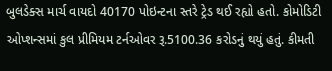બુલડેક્સ માર્ચ વાયદો 40170 પોઇન્ટના સ્તરે ટ્રેડ થઈ રહ્યો હતો. કોમોડિટી ઓપ્શન્સમાં કુલ પ્રીમિયમ ટર્નઓવર રૂ.5100.36 કરોડનું થયું હતું. કીમતી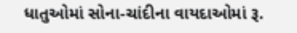ધાતુઓમાં સોના-ચાંદીના વાયદાઓમાં રૂ.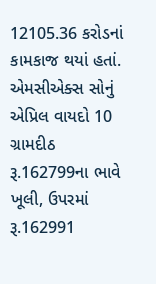12105.36 કરોડનાં કામકાજ થયાં હતાં. એમસીએક્સ સોનું એપ્રિલ વાયદો 10 ગ્રામદીઠ રૂ.162799ના ભાવે ખૂલી, ઉપરમાં રૂ.162991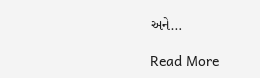અને…

Read More